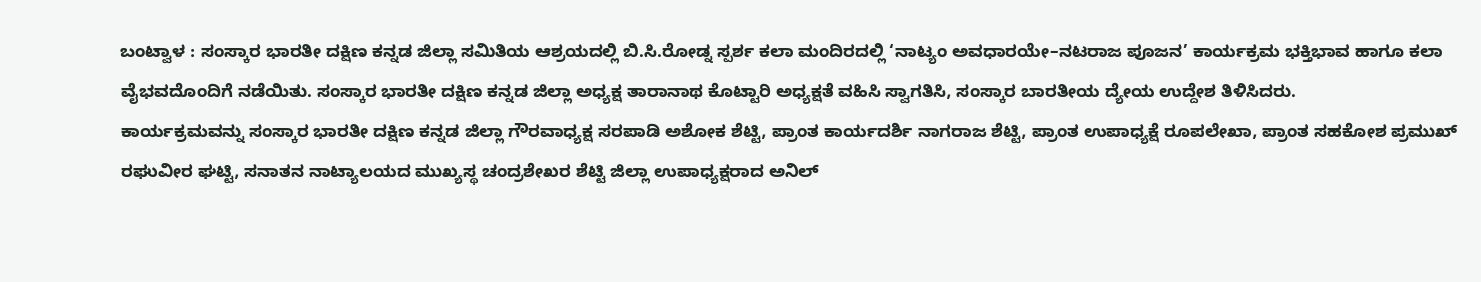ಬಂಟ್ವಾಳ : ಸಂಸ್ಕಾರ ಭಾರತೀ ದಕ್ಷಿಣ ಕನ್ನಡ ಜಿಲ್ಲಾ ಸಮಿತಿಯ ಆಶ್ರಯದಲ್ಲಿ ಬಿ.ಸಿ.ರೋಡ್ನ ಸ್ಪರ್ಶ ಕಲಾ ಮಂದಿರದಲ್ಲಿ ‘ನಾಟ್ಯಂ ಅವಧಾರಯೇ–ನಟರಾಜ ಪೂಜನ’ ಕಾರ್ಯಕ್ರಮ ಭಕ್ತಿಭಾವ ಹಾಗೂ ಕಲಾ ವೈಭವದೊಂದಿಗೆ ನಡೆಯಿತು. ಸಂಸ್ಕಾರ ಭಾರತೀ ದಕ್ಷಿಣ ಕನ್ನಡ ಜಿಲ್ಲಾ ಅಧ್ಯಕ್ಷ ತಾರಾನಾಥ ಕೊಟ್ಟಾರಿ ಅಧ್ಯಕ್ಷತೆ ವಹಿಸಿ ಸ್ವಾಗತಿಸಿ, ಸಂಸ್ಕಾರ ಬಾರತೀಯ ದ್ಯೇಯ ಉದ್ದೇಶ ತಿಳಿಸಿದರು.
ಕಾರ್ಯಕ್ರಮವನ್ನು ಸಂಸ್ಕಾರ ಭಾರತೀ ದಕ್ಷಿಣ ಕನ್ನಡ ಜಿಲ್ಲಾ ಗೌರವಾಧ್ಯಕ್ಷ ಸರಪಾಡಿ ಅಶೋಕ ಶೆಟ್ಟಿ, ಪ್ರಾಂತ ಕಾರ್ಯದರ್ಶಿ ನಾಗರಾಜ ಶೆಟ್ಟಿ, ಪ್ರಾಂತ ಉಪಾಧ್ಯಕ್ಷೆ ರೂಪಲೇಖಾ, ಪ್ರಾಂತ ಸಹಕೋಶ ಪ್ರಮುಖ್ ರಘುವೀರ ಘಟ್ಟಿ, ಸನಾತನ ನಾಟ್ಯಾಲಯದ ಮುಖ್ಯಸ್ಥ ಚಂದ್ರಶೇಖರ ಶೆಟ್ಟಿ ಜಿಲ್ಲಾ ಉಪಾಧ್ಯಕ್ಷರಾದ ಅನಿಲ್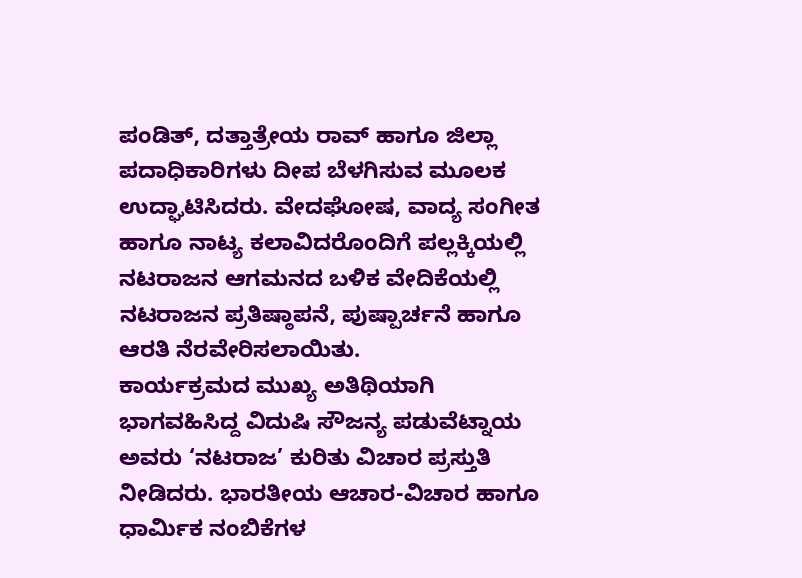ಪಂಡಿತ್, ದತ್ತಾತ್ರೇಯ ರಾವ್ ಹಾಗೂ ಜಿಲ್ಲಾ ಪದಾಧಿಕಾರಿಗಳು ದೀಪ ಬೆಳಗಿಸುವ ಮೂಲಕ ಉದ್ಘಾಟಿಸಿದರು. ವೇದಘೋಷ, ವಾದ್ಯ ಸಂಗೀತ ಹಾಗೂ ನಾಟ್ಯ ಕಲಾವಿದರೊಂದಿಗೆ ಪಲ್ಲಕ್ಕಿಯಲ್ಲಿ ನಟರಾಜನ ಆಗಮನದ ಬಳಿಕ ವೇದಿಕೆಯಲ್ಲಿ ನಟರಾಜನ ಪ್ರತಿಷ್ಠಾಪನೆ, ಪುಷ್ಪಾರ್ಚನೆ ಹಾಗೂ ಆರತಿ ನೆರವೇರಿಸಲಾಯಿತು.
ಕಾರ್ಯಕ್ರಮದ ಮುಖ್ಯ ಅತಿಥಿಯಾಗಿ ಭಾಗವಹಿಸಿದ್ದ ವಿದುಷಿ ಸೌಜನ್ಯ ಪಡುವೆಟ್ನಾಯ ಅವರು ‘ನಟರಾಜ’ ಕುರಿತು ವಿಚಾರ ಪ್ರಸ್ತುತಿ ನೀಡಿದರು. ಭಾರತೀಯ ಆಚಾರ-ವಿಚಾರ ಹಾಗೂ ಧಾರ್ಮಿಕ ನಂಬಿಕೆಗಳ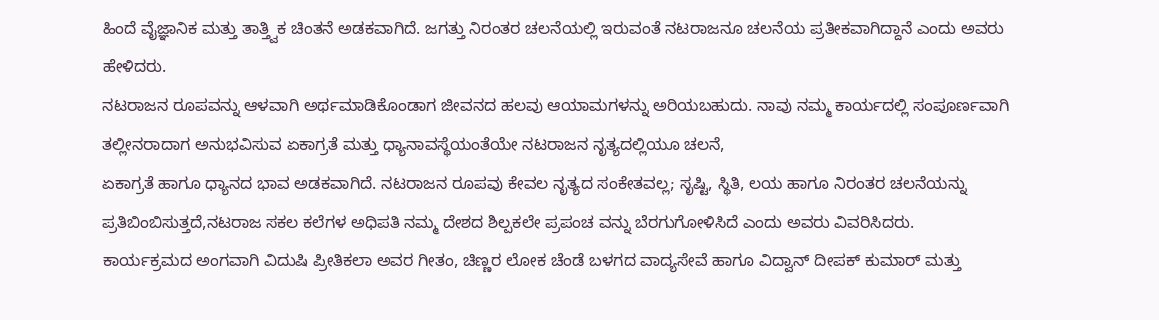ಹಿಂದೆ ವೈಜ್ಞಾನಿಕ ಮತ್ತು ತಾತ್ತ್ವಿಕ ಚಿಂತನೆ ಅಡಕವಾಗಿದೆ. ಜಗತ್ತು ನಿರಂತರ ಚಲನೆಯಲ್ಲಿ ಇರುವಂತೆ ನಟರಾಜನೂ ಚಲನೆಯ ಪ್ರತೀಕವಾಗಿದ್ದಾನೆ ಎಂದು ಅವರು ಹೇಳಿದರು.
ನಟರಾಜನ ರೂಪವನ್ನು ಆಳವಾಗಿ ಅರ್ಥಮಾಡಿಕೊಂಡಾಗ ಜೀವನದ ಹಲವು ಆಯಾಮಗಳನ್ನು ಅರಿಯಬಹುದು. ನಾವು ನಮ್ಮ ಕಾರ್ಯದಲ್ಲಿ ಸಂಪೂರ್ಣವಾಗಿ ತಲ್ಲೀನರಾದಾಗ ಅನುಭವಿಸುವ ಏಕಾಗ್ರತೆ ಮತ್ತು ಧ್ಯಾನಾವಸ್ಥೆಯಂತೆಯೇ ನಟರಾಜನ ನೃತ್ಯದಲ್ಲಿಯೂ ಚಲನೆ,
ಏಕಾಗ್ರತೆ ಹಾಗೂ ಧ್ಯಾನದ ಭಾವ ಅಡಕವಾಗಿದೆ. ನಟರಾಜನ ರೂಪವು ಕೇವಲ ನೃತ್ಯದ ಸಂಕೇತವಲ್ಲ; ಸೃಷ್ಟಿ, ಸ್ಥಿತಿ, ಲಯ ಹಾಗೂ ನಿರಂತರ ಚಲನೆಯನ್ನು ಪ್ರತಿಬಿಂಬಿಸುತ್ತದೆ,ನಟರಾಜ ಸಕಲ ಕಲೆಗಳ ಅಧಿಪತಿ ನಮ್ಮ ದೇಶದ ಶಿಲ್ಪಕಲೇ ಪ್ರಪಂಚ ವನ್ನು ಬೆರಗುಗೋಳಿಸಿದೆ ಎಂದು ಅವರು ವಿವರಿಸಿದರು.
ಕಾರ್ಯಕ್ರಮದ ಅಂಗವಾಗಿ ವಿದುಷಿ ಪ್ರೀತಿಕಲಾ ಅವರ ಗೀತಂ, ಚಿಣ್ಣರ ಲೋಕ ಚೆಂಡೆ ಬಳಗದ ವಾದ್ಯಸೇವೆ ಹಾಗೂ ವಿದ್ವಾನ್ ದೀಪಕ್ ಕುಮಾರ್ ಮತ್ತು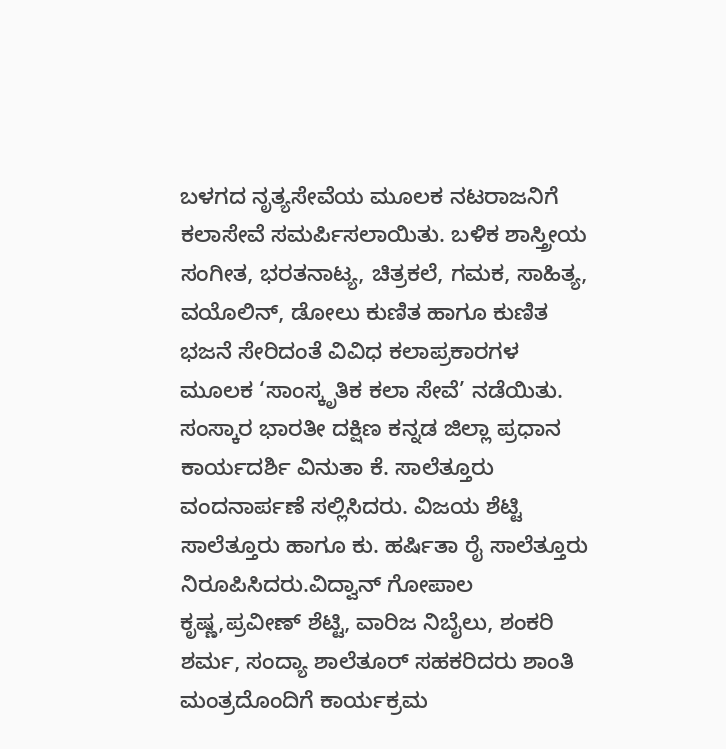ಬಳಗದ ನೃತ್ಯಸೇವೆಯ ಮೂಲಕ ನಟರಾಜನಿಗೆ ಕಲಾಸೇವೆ ಸಮರ್ಪಿಸಲಾಯಿತು. ಬಳಿಕ ಶಾಸ್ತ್ರೀಯ ಸಂಗೀತ, ಭರತನಾಟ್ಯ, ಚಿತ್ರಕಲೆ, ಗಮಕ, ಸಾಹಿತ್ಯ, ವಯೊಲಿನ್, ಡೋಲು ಕುಣಿತ ಹಾಗೂ ಕುಣಿತ ಭಜನೆ ಸೇರಿದಂತೆ ವಿವಿಧ ಕಲಾಪ್ರಕಾರಗಳ ಮೂಲಕ ‘ಸಾಂಸ್ಕೃತಿಕ ಕಲಾ ಸೇವೆ’ ನಡೆಯಿತು.
ಸಂಸ್ಕಾರ ಭಾರತೀ ದಕ್ಷಿಣ ಕನ್ನಡ ಜಿಲ್ಲಾ ಪ್ರಧಾನ ಕಾರ್ಯದರ್ಶಿ ವಿನುತಾ ಕೆ. ಸಾಲೆತ್ತೂರು ವಂದನಾರ್ಪಣೆ ಸಲ್ಲಿಸಿದರು. ವಿಜಯ ಶೆಟ್ಟಿ ಸಾಲೆತ್ತೂರು ಹಾಗೂ ಕು. ಹರ್ಷಿತಾ ರೈ ಸಾಲೆತ್ತೂರು ನಿರೂಪಿಸಿದರು.ವಿದ್ವಾನ್ ಗೋಪಾಲ ಕೃಷ್ಣ,ಪ್ರವೀಣ್ ಶೆಟ್ಟಿ, ವಾರಿಜ ನಿಬೈಲು, ಶಂಕರಿ ಶರ್ಮ, ಸಂದ್ಯಾ ಶಾಲೆತೂರ್ ಸಹಕರಿದರು ಶಾಂತಿ ಮಂತ್ರದೊಂದಿಗೆ ಕಾರ್ಯಕ್ರಮ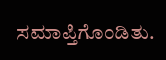ಸಮಾಪ್ತಿಗೊಂಡಿತು.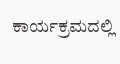ಕಾರ್ಯಕ್ರಮದಲ್ಲಿ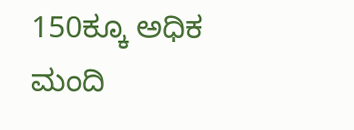150ಕ್ಕೂ ಅಧಿಕ ಮಂದಿ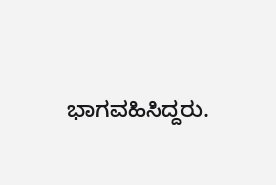ಭಾಗವಹಿಸಿದ್ದರು.